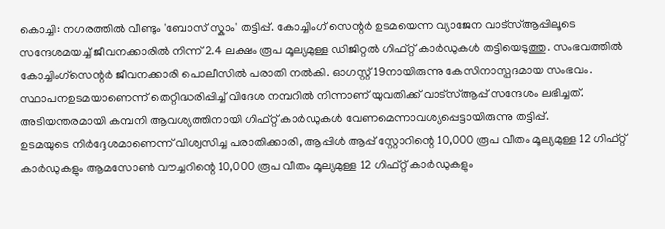കൊച്ചി: നഗരത്തിൽ വീണ്ടും 'ബോസ് സ്കാം' തട്ടിപ്പ്. കോച്ചിംഗ് സെന്റർ ഉടമയെന്ന വ്യാജേന വാട്സ്ആപ്പിലൂടെ സന്ദേശമയച്ച് ജീവനക്കാരിൽ നിന്ന് 2.4 ലക്ഷം രൂപ മൂല്യമുള്ള ഡിജിറ്റൽ ഗിഫ്റ്റ് കാർഡുകൾ തട്ടിയെടുത്തു. സംഭവത്തിൽ കോച്ചിംഗ്സെന്റർ ജീവനക്കാരി പൊലീസിൽ പരാതി നൽകി. ഓഗസ്റ്റ് 19നായിരുന്നു കേസിനാസ്പദമായ സംഭവം. സ്ഥാപനഉടമയാണെന്ന് തെറ്റിദ്ധരിപ്പിച്ച് വിദേശ നമ്പറിൽ നിന്നാണ് യുവതിക്ക് വാട്സ്ആപ്പ് സന്ദേശം ലഭിച്ചത്. അടിയന്തരമായി കമ്പനി ആവശ്യത്തിനായി ഗിഫ്റ്റ് കാർഡുകൾ വേണമെന്നാവശ്യപ്പെട്ടായിരുന്നു തട്ടിപ്പ്.
ഉടമയുടെ നിർദ്ദേശമാണെന്ന് വിശ്വസിച്ച പരാതിക്കാരി, ആപ്പിൾ ആപ്പ് സ്റ്റോറിന്റെ 10,000 രൂപ വീതം മൂല്യമുള്ള 12 ഗിഫ്റ്റ് കാർഡുകളും ആമസോൺ വൗച്ചറിന്റെ 10,000 രൂപ വീതം മൂല്യമുള്ള 12 ഗിഫ്റ്റ് കാർഡുകളും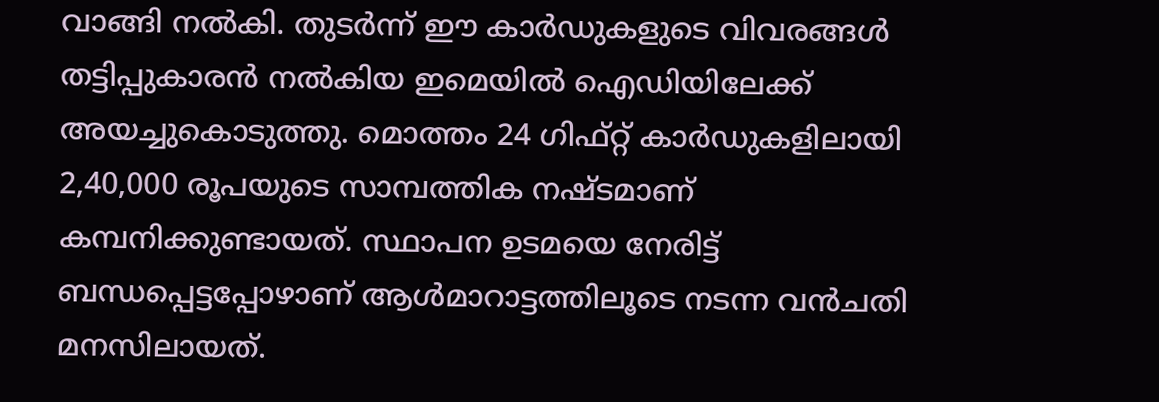വാങ്ങി നൽകി. തുടർന്ന് ഈ കാർഡുകളുടെ വിവരങ്ങൾ തട്ടിപ്പുകാരൻ നൽകിയ ഇമെയിൽ ഐഡിയിലേക്ക് അയച്ചുകൊടുത്തു. മൊത്തം 24 ഗിഫ്റ്റ് കാർഡുകളിലായി 2,40,000 രൂപയുടെ സാമ്പത്തിക നഷ്ടമാണ് കമ്പനിക്കുണ്ടായത്. സ്ഥാപന ഉടമയെ നേരിട്ട് ബന്ധപ്പെട്ടപ്പോഴാണ് ആൾമാറാട്ടത്തിലൂടെ നടന്ന വൻചതി മനസിലായത്.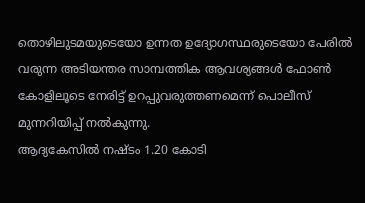തൊഴിലുടമയുടെയോ ഉന്നത ഉദ്യോഗസ്ഥരുടെയോ പേരിൽ വരുന്ന അടിയന്തര സാമ്പത്തിക ആവശ്യങ്ങൾ ഫോൺ കോളിലൂടെ നേരിട്ട് ഉറപ്പുവരുത്തണമെന്ന് പൊലീസ് മുന്നറിയിപ്പ് നൽകുന്നു.
ആദ്യകേസിൽ നഷ്ടം 1.20 കോടി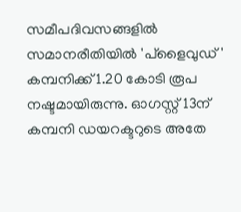സമീപദിവസങ്ങളിൽ സമാനരീതിയിൽ 'പ്ളൈവുഡ്' കമ്പനിക്ക് 1.20 കോടി രൂപ നഷ്ടമായിരുന്നു. ഓഗസ്റ്റ് 13ന് കമ്പനി ഡയറക്ടറുടെ അതേ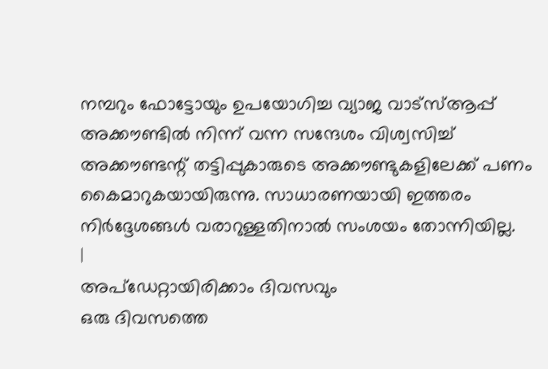നമ്പറും ഫോട്ടോയും ഉപയോഗിച്ച വ്യാജ വാട്സ്ആപ്പ് അക്കൗണ്ടിൽ നിന്ന് വന്ന സന്ദേശം വിശ്വസിച്ച് അക്കൗണ്ടന്റ് തട്ടിപ്പുകാരുടെ അക്കൗണ്ടുകളിലേക്ക് പണം കൈമാറുകയായിരുന്നു. സാധാരണയായി ഇത്തരം നിർദ്ദേശങ്ങൾ വരാറുള്ളതിനാൽ സംശയം തോന്നിയില്ല.
|
അപ്ഡേറ്റായിരിക്കാം ദിവസവും
ഒരു ദിവസത്തെ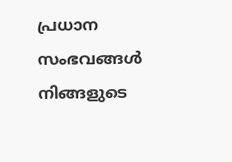പ്രധാന സംഭവങ്ങൾ നിങ്ങളുടെ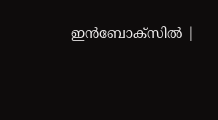ഇൻബോക്സിൽ |